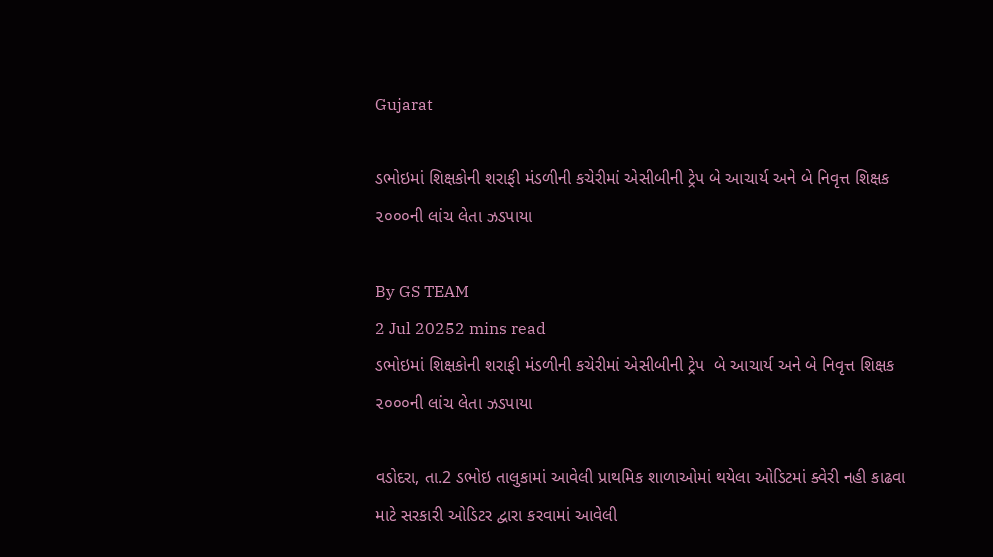Gujarat

ડભોઇમાં શિક્ષકોની શરાફી મંડળીની કચેરીમાં એસીબીની ટ્રેપ બે આચાર્ય અને બે નિવૃત્ત શિક્ષક ૨૦૦૦ની લાંચ લેતા ઝડપાયા

By GS TEAM
2 Jul 20252 mins read
ડભોઇમાં શિક્ષકોની શરાફી મંડળીની કચેરીમાં એસીબીની ટ્રેપ  બે આચાર્ય અને બે નિવૃત્ત શિક્ષક ૨૦૦૦ની લાંચ લેતા ઝડપાયા

વડોદરા, તા.2 ડભોઇ તાલુકામાં આવેલી પ્રાથમિક શાળાઓમાં થયેલા ઓડિટમાં ક્વેરી નહી કાઢવા માટે સરકારી ઓડિટર દ્વારા કરવામાં આવેલી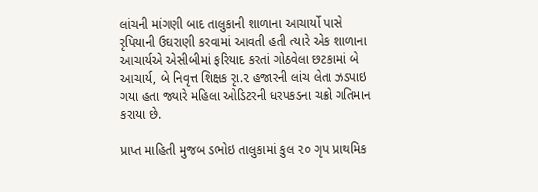લાંચની માંગણી બાદ તાલુકાની શાળાના આચાર્યો પાસે રૃપિયાની ઉઘરાણી કરવામાં આવતી હતી ત્યારે એક શાળાના આચાર્યએ એસીબીમાં ફરિયાદ કરતાં ગોઠવેલા છટકામાં બે આચાર્ય, બે નિવૃત્ત શિક્ષક રૃા.૨ હજારની લાંચ લેતા ઝડપાઇ ગયા હતા જ્યારે મહિલા ઓડિટરની ધરપકડના ચક્રો ગતિમાન કરાયા છે.

પ્રાપ્ત માહિતી મુજબ ડભોઇ તાલુકામાં કુલ ૨૦ ગૃપ પ્રાથમિક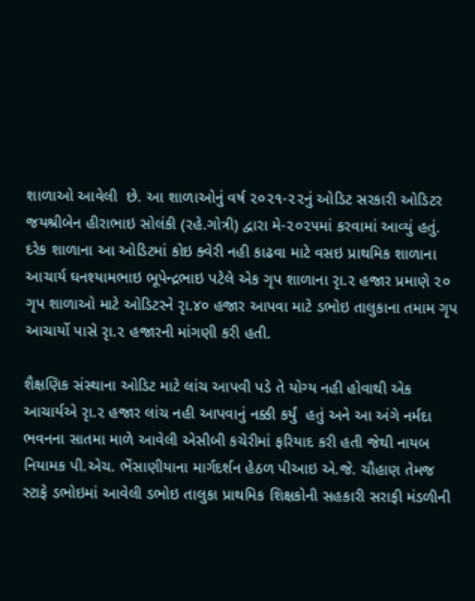શાળાઓ આવેલી  છે. આ શાળાઓનું વર્ષ ૨૦૨૧-૨૨નું ઓડિટ સરકારી ઓડિટર જયશ્રીબેન હીરાભાઇ સોલંકી (રહે.ગોત્રી) દ્વારા મે-૨૦૨૫માં કરવામાં આવ્યું હતું. દરેક શાળાના આ ઓડિટમાં કોઇ ક્વેરી નહી કાઢવા માટે વસઇ પ્રાથમિક શાળાના આચાર્ય ઘનશ્યામભાઇ ભૂપેન્દ્રભાઇ પટેલે એક ગૃપ શાળાના રૃા.૨ હજાર પ્રમાણે ૨૦ ગૃપ શાળાઓ માટે ઓડિટરને રૃા.૪૦ હજાર આપવા માટે ડભોઇ તાલુકાના તમામ ગૃપ આચાર્યો પાસે રૃા.૨ હજારની માંગણી કરી હતી.

શૈક્ષણિક સંસ્થાના ઓડિટ માટે લાંચ આપવી પડે તે યોગ્ય નહી હોવાથી એક આચાર્યએ રૃા.૨ હજાર લાંચ નહી આપવાનું નક્કી કર્યું  હતું અને આ અંગે નર્મદા ભવનના સાતમા માળે આવેલી એસીબી કચેરીમાં ફરિયાદ કરી હતી જેથી નાયબ નિયામક પી.એચ. ભેંસાણીયાના માર્ગદર્શન હેઠળ પીઆઇ એ.જે. ચૌહાણ તેમજ સ્ટાફે ડભોઇમાં આવેલી ડભોઇ તાલુકા પ્રાથમિક શિક્ષકોની સહકારી સરાફી મંડળીની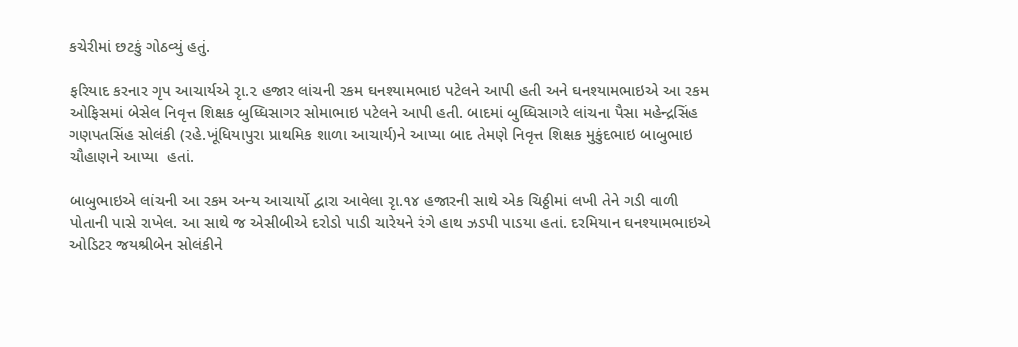કચેરીમાં છટકું ગોઠવ્યું હતું.

ફરિયાદ કરનાર ગૃપ આચાર્યએ રૃા.૨ હજાર લાંચની રકમ ઘનશ્યામભાઇ પટેલને આપી હતી અને ઘનશ્યામભાઇએ આ રકમ ઓફિસમાં બેસેલ નિવૃત્ત શિક્ષક બુધ્ધિસાગર સોમાભાઇ પટેલને આપી હતી. બાદમાં બુધ્ધિસાગરે લાંચના પૈસા મહેન્દ્રસિંહ ગણપતસિંહ સોલંકી (રહે.ખૂંધિયાપુરા પ્રાથમિક શાળા આચાર્ય)ને આપ્યા બાદ તેમણે નિવૃત્ત શિક્ષક મુકુંદભાઇ બાબુભાઇ ચૌહાણને આપ્યા  હતાં.

બાબુભાઇએ લાંચની આ રકમ અન્ય આચાર્યો દ્વારા આવેલા રૃા.૧૪ હજારની સાથે એક ચિઠ્ઠીમાં લખી તેને ગડી વાળી પોતાની પાસે રાખેલ. આ સાથે જ એસીબીએ દરોડો પાડી ચારેયને રંગે હાથ ઝડપી પાડયા હતાં. દરમિયાન ઘનશ્યામભાઇએ ઓડિટર જયશ્રીબેન સોલંકીને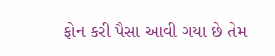ફોન કરી પૈસા આવી ગયા છે તેમ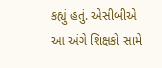કહ્યું હતું. એસીબીએ આ અંગે શિક્ષકો સામે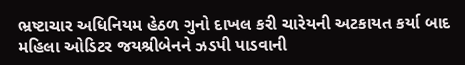ભ્રષ્ટાચાર અધિનિયમ હેઠળ ગુનો દાખલ કરી ચારેયની અટકાયત કર્યા બાદ મહિલા ઓડિટર જયશ્રીબેનને ઝડપી પાડવાની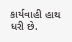કાર્યવાહી હાથ ધરી છે.